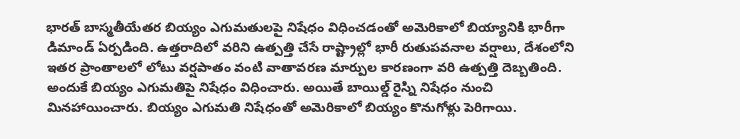భారత్ బాస్మతీయేతర బియ్యం ఎగుమతులపై నిషేధం విధించడంతో అమెరికాలో బియ్యానికి భారీగా డిమాండ్ ఏర్పడింది. ఉత్తరాదిలో వరిని ఉత్పత్తి చేసే రాష్ట్రాల్లో భారీ రుతుపవనాల వర్షాలు, దేశంలోని ఇతర ప్రాంతాలలో లోటు వర్షపాతం వంటి వాతావరణ మార్పుల కారణంగా వరి ఉత్పత్తి దెబ్బతింది. అందుకే బియ్యం ఎగుమతిపై నిషేధం విధించారు. అయితే బాయిల్డ్ రైస్ని నిషేధం నుంచి మినహాయించారు. బియ్యం ఎగుమతి నిషేధంతో అమెరికాలో బియ్యం కొనుగోళ్లు పెరిగాయి.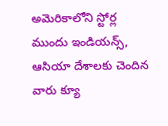అమెరికాలోని స్టోర్ల ముందు ఇండియన్స్, ఆసియా దేశాలకు చెందిన వారు క్యూ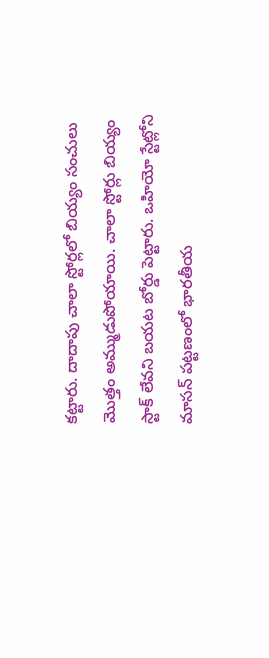కట్టారు. దాదాపు చాలా స్టోర్లలో బియ్యం సంచులు మొత్తం అమ్ముడుపోయాయి. చాలా స్టోర్లు బియ్యం స్టాక్ లేవని బయట బోర్డు పెట్టారు. ఒహియో స్టేట్లోని మాసన్ పట్టణంలో భారతీయ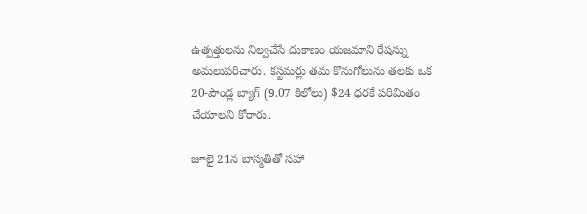ఉత్పత్తులను నిల్వచేసే దుకాణం యజమాని రేషన్ను అమలుపరిచారు. కస్టమర్లు తమ కొనుగోలును తలకు ఒక 20-పౌండ్ల బ్యాగ్ (9.07 కిలోలు) $24 ధరకే పరిమితం చేయాలని కోరారు.

జూలై 21న బాస్మతితో సహా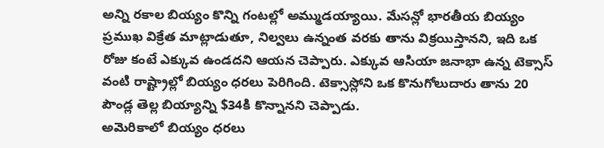అన్ని రకాల బియ్యం కొన్ని గంటల్లో అమ్ముడయ్యాయి. మేసన్లో భారతీయ బియ్యం ప్రముఖ విక్రేత మాట్లాడుతూ, నిల్వలు ఉన్నంత వరకు తాను విక్రయిస్తానని, ఇది ఒక రోజు కంటే ఎక్కువ ఉండదని ఆయన చెప్పారు. ఎక్కువ ఆసియా జనాభా ఉన్న టెక్సాస్ వంటి రాష్ట్రాల్లో బియ్యం ధరలు పెరిగింది. టెక్సాస్లోని ఒక కొనుగోలుదారు తాను 20 పౌండ్ల తెల్ల బియ్యాన్ని $34కి కొన్నానని చెప్పాడు.
అమెరికాలో బియ్యం ధరలు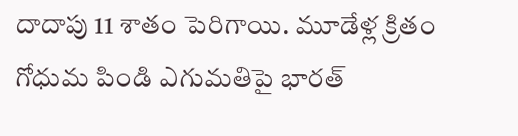దాదాపు 11 శాతం పెరిగాయి. మూడేళ్ల క్రితం గోధుమ పిండి ఎగుమతిపై భారత్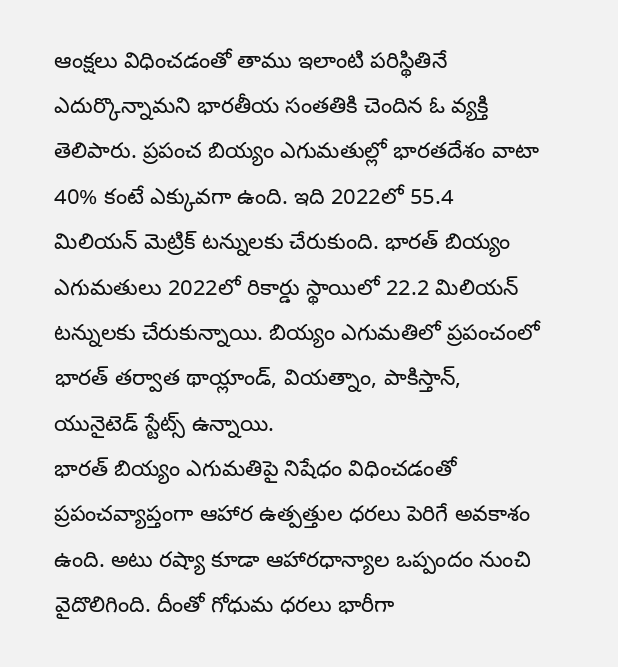ఆంక్షలు విధించడంతో తాము ఇలాంటి పరిస్థితినే ఎదుర్కొన్నామని భారతీయ సంతతికి చెందిన ఓ వ్యక్తి తెలిపారు. ప్రపంచ బియ్యం ఎగుమతుల్లో భారతదేశం వాటా 40% కంటే ఎక్కువగా ఉంది. ఇది 2022లో 55.4 మిలియన్ మెట్రిక్ టన్నులకు చేరుకుంది. భారత్ బియ్యం ఎగుమతులు 2022లో రికార్డు స్థాయిలో 22.2 మిలియన్ టన్నులకు చేరుకున్నాయి. బియ్యం ఎగుమతిలో ప్రపంచంలో భారత్ తర్వాత థాయ్లాండ్, వియత్నాం, పాకిస్తాన్, యునైటెడ్ స్టేట్స్ ఉన్నాయి.
భారత్ బియ్యం ఎగుమతిపై నిషేధం విధించడంతో ప్రపంచవ్యాప్తంగా ఆహార ఉత్పత్తుల ధరలు పెరిగే అవకాశం ఉంది. అటు రష్యా కూడా ఆహారధాన్యాల ఒప్పందం నుంచి వైదొలిగింది. దీంతో గోధుమ ధరలు భారీగా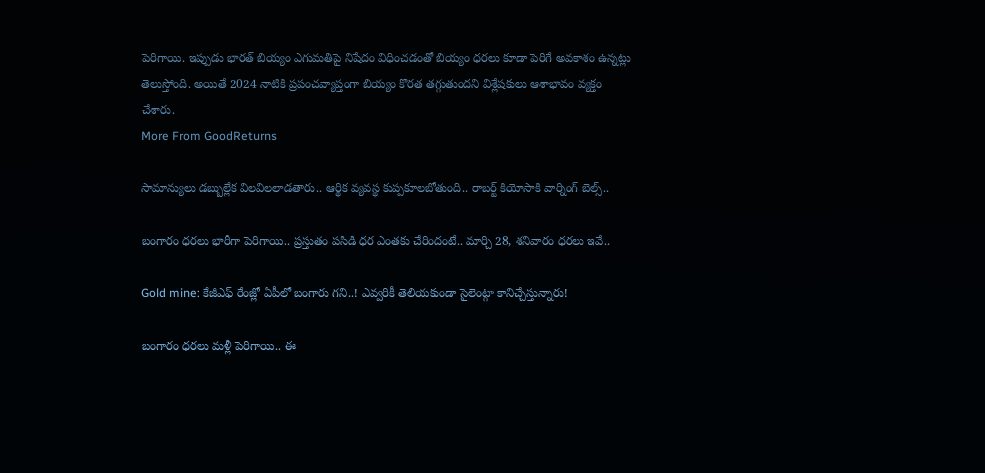పెరిగాయి. ఇప్పుడు భారత్ బియ్యం ఎగుమతిపై నిషేదం విధించడంతో బియ్యం ధరలు కూడా పెరిగే అవకాశం ఉన్నట్లు తెలుస్తోంది. అయితే 2024 నాటికి ప్రపంచవ్యాప్తంగా బియ్యం కొరత తగ్గుతుందని విశ్లేషకులు ఆశాభావం వ్యక్తం చేశారు.
More From GoodReturns

సామాన్యులు డబ్బుల్లేక విలవిలలాడతారు.. ఆర్థిక వ్యవస్థ కుప్పకూలబోతుంది.. రాబర్ట్ కియోసాకి వార్నింగ్ బెల్స్..

బంగారం ధరలు భారీగా పెరిగాయి.. ప్రస్తుతం పసిడి ధర ఎంతకు చేరిందంటే.. మార్చి 28, శనివారం ధరలు ఇవే..

Gold mine: కేజీఎఫ్ రేంజ్లో ఏపీలో బంగారు గని..! ఎవ్వరికీ తెలియకుండా సైలెంట్గా కానిచ్చేస్తున్నారు!

బంగారం ధరలు మళ్లీ పెరిగాయి.. ఈ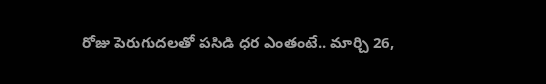రోజు పెరుగుదలతో పసిడి ధర ఎంతంటే.. మార్చి 26,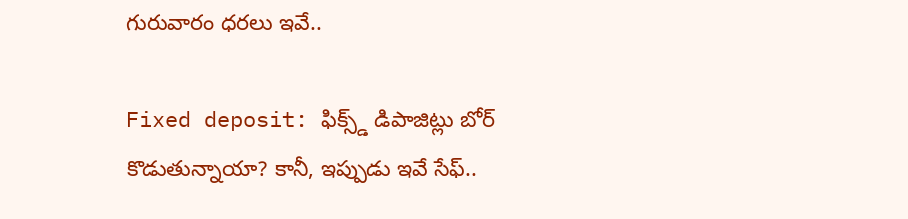గురువారం ధరలు ఇవే..

Fixed deposit: ఫిక్స్డ్ డిపాజిట్లు బోర్ కొడుతున్నాయా? కానీ, ఇప్పుడు ఇవే సేఫ్..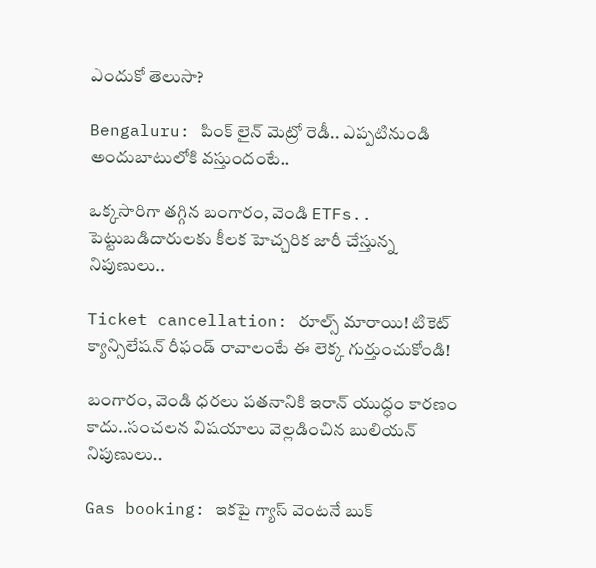ఎందుకో తెలుసా?

Bengaluru: పింక్ లైన్ మెట్రో రెడీ.. ఎప్పటినుండి అందుబాటులోకి వస్తుందంటే..

ఒక్కసారిగా తగ్గిన బంగారం, వెండి ETFs.. పెట్టుబడిదారులకు కీలక హెచ్చరిక జారీ చేస్తున్న నిపుణులు..

Ticket cancellation: రూల్స్ మారాయి! టికెట్ క్యాన్సిలేషన్ రీఫండ్ రావాలంటే ఈ లెక్క గుర్తుంచుకోండి!

బంగారం, వెండి ధరలు పతనానికి ఇరాన్ యుద్ధం కారణం కాదు..సంచలన విషయాలు వెల్లడించిన బులియన్ నిపుణులు..

Gas booking: ఇకపై గ్యాస్ వెంటనే బుక్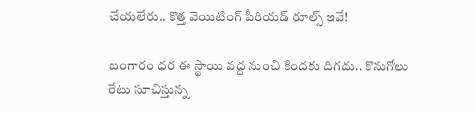చేయలేరు.. కొత్త వెయిటింగ్ పీరియడ్ రూల్స్ ఇవే!

బంగారం ధర ఈ స్థాయి వద్ద నుంచి కిందకు దిగదు.. కొనుగోలు రేటు సూచిస్తున్న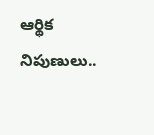ఆర్థిక నిపుణులు..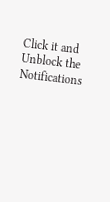Click it and Unblock the Notifications